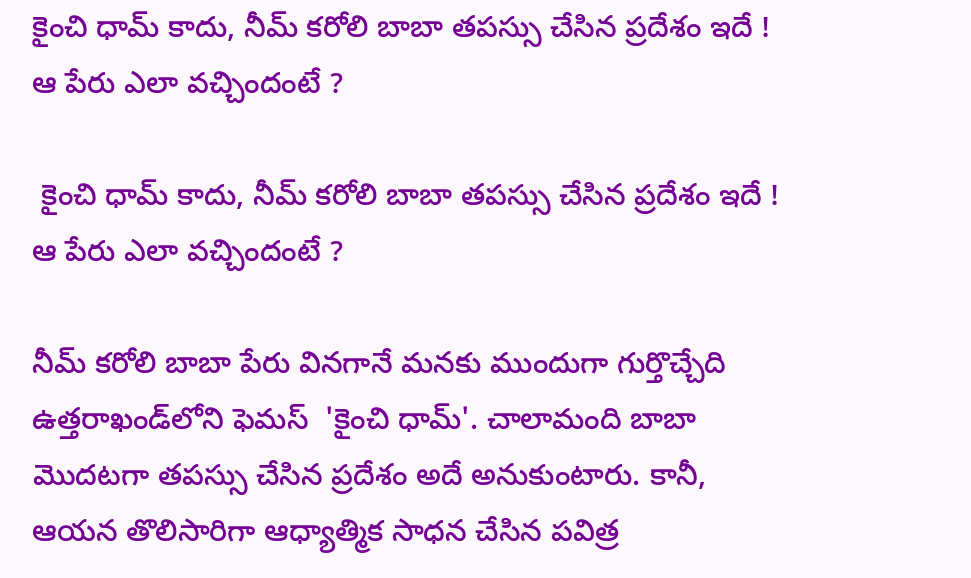కైంచి ధామ్ కాదు, నీమ్ కరోలి బాబా తపస్సు చేసిన ప్రదేశం ఇదే ! ఆ పేరు ఎలా వచ్చిందంటే ?

 కైంచి ధామ్ కాదు, నీమ్ కరోలి బాబా తపస్సు చేసిన ప్రదేశం ఇదే ! ఆ పేరు ఎలా వచ్చిందంటే ?

నీమ్ కరోలి బాబా పేరు వినగానే మనకు ముందుగా గుర్తొచ్చేది ఉత్తరాఖండ్‌లోని ఫెమస్  'కైంచి ధామ్'. చాలామంది బాబా మొదటగా తపస్సు చేసిన ప్రదేశం అదే అనుకుంటారు. కానీ, ఆయన తొలిసారిగా ఆధ్యాత్మిక సాధన చేసిన పవిత్ర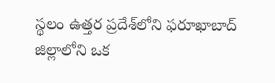స్థలం ఉత్తర ప్రదేశ్‌లోని ఫరూఖాబాద్ జిల్లాలోని ఒక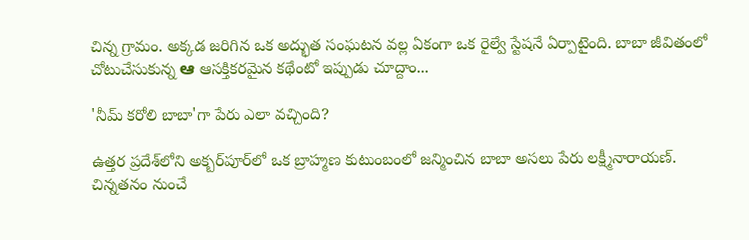చిన్న గ్రామం. అక్కడ జరిగిన ఒక అద్భుత సంఘటన వల్ల ఏకంగా ఒక రైల్వే స్టేషనే ఏర్పాటైంది. బాబా జీవితంలో చోటుచేసుకున్న ಆ ఆసక్తికరమైన కథేంటో ఇప్పుడు చూద్దాం...

'నీమ్ కరోలి బాబా'గా పేరు ఎలా వచ్చింది?

ఉత్తర ప్రదేశ్‌లోని అక్బర్‌పూర్‌లో ఒక బ్రాహ్మణ కుటుంబంలో జన్మించిన బాబా అసలు పేరు లక్ష్మీనారాయణ్. చిన్నతనం నుంచే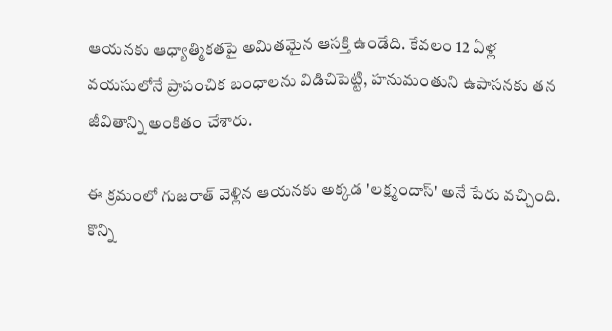ఆయనకు ఆధ్యాత్మికతపై అమితమైన ఆసక్తి ఉండేది. కేవలం 12 ఏళ్ల వయసులోనే ప్రాపంచిక బంధాలను విడిచిపెట్టి, హనుమంతుని ఉపాసనకు తన జీవితాన్ని అంకితం చేశారు.

ఈ క్రమంలో గుజరాత్ వెళ్లిన ఆయనకు అక్కడ 'లక్ష్మందాస్' అనే పేరు వచ్చింది. కొన్ని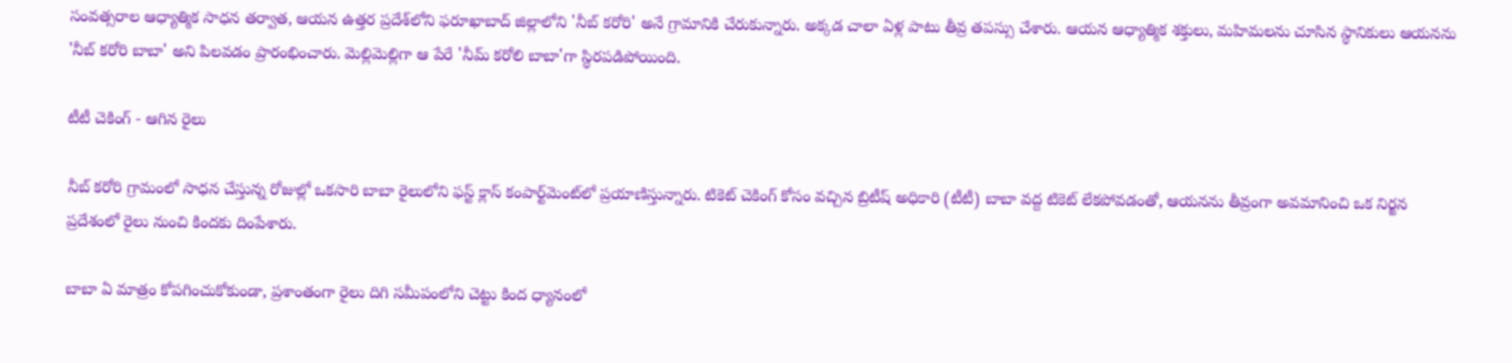సంవత్సరాల ఆధ్యాత్మిక సాధన తర్వాత, ఆయన ఉత్తర ప్రదేశ్‌లోని ఫరూఖాబాద్ జిల్లాలోని 'నీబ్ కరోరి' అనే గ్రామానికి చేరుకున్నారు. అక్కడ చాలా ఏళ్ల పాటు తీవ్ర తపస్సు చేశారు. ఆయన ఆధ్యాత్మిక శక్తులు, మహిమలను చూసిన స్థానికులు ఆయనను 'నీబ్ కరోరి బాబా' అని పిలవడం ప్రారంభించారు. మెల్లిమెల్లిగా ఆ పేరే 'నీమ్ కరోలి బాబా'గా స్థిరపడిపోయింది.

టీటీ చెకింగ్ - ఆగిన రైలు

నీబ్ కరోరి గ్రామంలో సాధన చేస్తున్న రోజుల్లో ఒకసారి బాబా రైలులోని ఫస్ట్ క్లాస్ కంపార్ట్‌మెంట్‌లో ప్రయాణిస్తున్నారు. టికెట్ చెకింగ్ కోసం వచ్చిన బ్రిటీష్ అధికారి (టీటీ) బాబా వద్ద టికెట్ లేకపోవడంతో, ఆయనను తీవ్రంగా అవమానించి ఒక నిర్జన ప్రదేశంలో రైలు నుంచి కిందకు దింపేశారు.

బాబా ఏ మాత్రం కోపగించుకోకుండా, ప్రశాంతంగా రైలు దిగి సమీపంలోని చెట్టు కింద ధ్యానంలో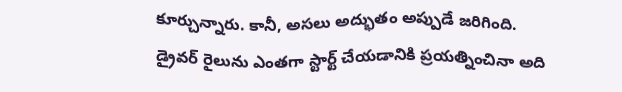కూర్చున్నారు. కానీ, అసలు అద్భుతం అప్పుడే జరిగింది. డ్రైవర్ రైలును ఎంతగా స్టార్ట్ చేయడానికి ప్రయత్నించినా అది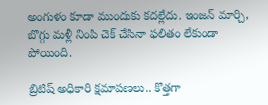అంగుళం కూడా ముందుకు కదల్లేదు. ఇంజన్ మార్చి, బొగ్గు మళ్లీ నింపి చెక్ చేసినా ఫలితం లేకుండా పోయింది.

బ్రిటిష్ అధికారి క్షమాపణలు.. కొత్తగా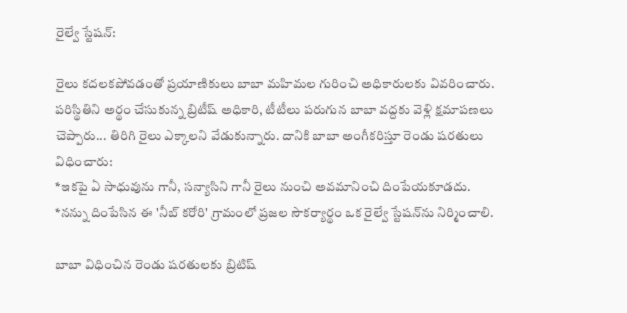రైల్వే స్టేషన్:

రైలు కదలకపోవడంతో ప్రయాణికులు బాబా మహిమల గురించి అధికారులకు వివరించారు. పరిస్థితిని అర్థం చేసుకున్న బ్రిటీష్ అధికారి, టీటీలు పరుగున బాబా వద్దకు వెళ్లి క్షమాపణలు చెప్పారు... తిరిగి రైలు ఎక్కాలని వేడుకున్నారు. దానికి బాబా అంగీకరిస్తూ రెండు షరతులు విధించారు:
*ఇకపై ఏ సాధువును గానీ, సన్యాసిని గానీ రైలు నుంచి అవమానించి దింపేయకూడదు.
*నన్ను దింపేసిన ఈ 'నీబ్ కరోరి' గ్రామంలో ప్రజల సౌకర్యార్థం ఒక రైల్వే స్టేషన్‌ను నిర్మించాలి.

బాబా విధించిన రెండు షరతులకు బ్రిటిష్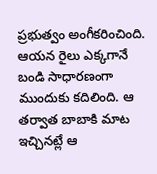ప్రభుత్వం అంగీకరించింది. ఆయన రైలు ఎక్కగానే బండి సాధారణంగా ముందుకు కదిలింది. ఆ తర్వాత బాబాకి మాట ఇచ్చినట్లే ఆ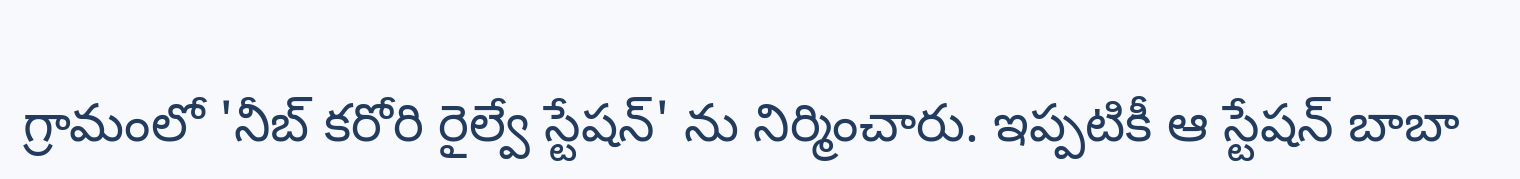గ్రామంలో 'నీబ్ కరోరి రైల్వే స్టేషన్' ను నిర్మించారు. ఇప్పటికీ ఆ స్టేషన్ బాబా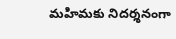మహిమకు నిదర్శనంగా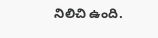నిలిచి ఉంది.